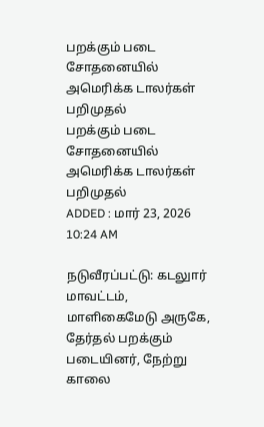பறக்கும் படை சோதனையில் அமெரிக்க டாலர்கள் பறிமுதல்
பறக்கும் படை சோதனையில் அமெரிக்க டாலர்கள் பறிமுதல்
ADDED : மார் 23, 2026 10:24 AM

நடுவீரப்பட்டு: கடலுார் மாவட்டம், மாளிகைமேடு அருகே, தேர்தல் பறக்கும் படையினர், நேற்று காலை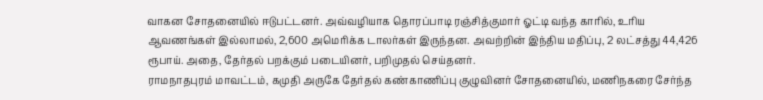வாகன சோதனையில் ஈடுபட்டனர். அவ்வழியாக தொரப்பாடி ரஞ்சித்குமார் ஓட்டி வந்த காரில், உரிய ஆவணங்கள் இல்லாமல், 2,600 அமெரிக்க டாலர்கள் இருந்தன. அவற்றின் இந்திய மதிப்பு, 2 லட்சத்து 44,426 ரூபாய். அதை, தேர்தல் பறக்கும் படையினர், பறிமுதல் செய்தனர்.
ராமநாதபுரம் மாவட்டம், கமுதி அருகே தேர்தல் கண்காணிப்பு குழுவினர் சோதனையில், மணிநகரை சேர்ந்த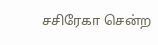சசிரேகா சென்ற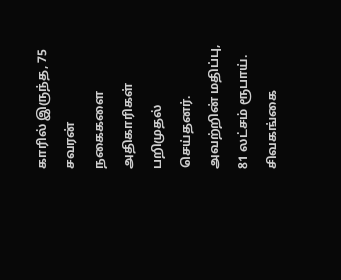காரில் இருந்த, 75 சவரன் நகைகளை அதிகாரிகள் பறிமுதல் செய்தனர். அவற்றின் மதிப்பு, 81 லட்சம் ரூபாய்.
சிவகங்கை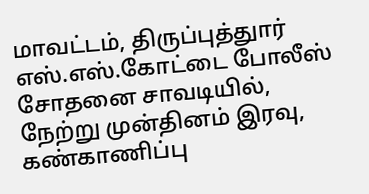மாவட்டம், திருப்புத்துார் எஸ்.எஸ்.கோட்டை போலீஸ் சோதனை சாவடியில், நேற்று முன்தினம் இரவு, கண்காணிப்பு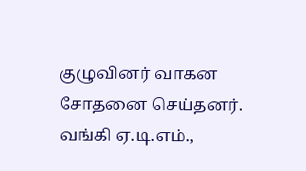குழுவினர் வாகன சோதனை செய்தனர். வங்கி ஏ.டி.எம்.,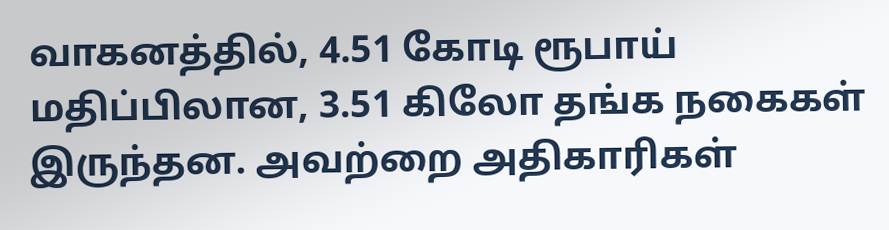வாகனத்தில், 4.51 கோடி ரூபாய் மதிப்பிலான, 3.51 கிலோ தங்க நகைகள் இருந்தன. அவற்றை அதிகாரிகள்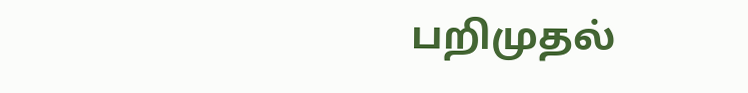பறிமுதல்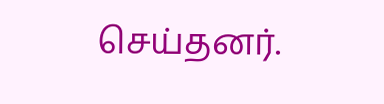செய்தனர்.